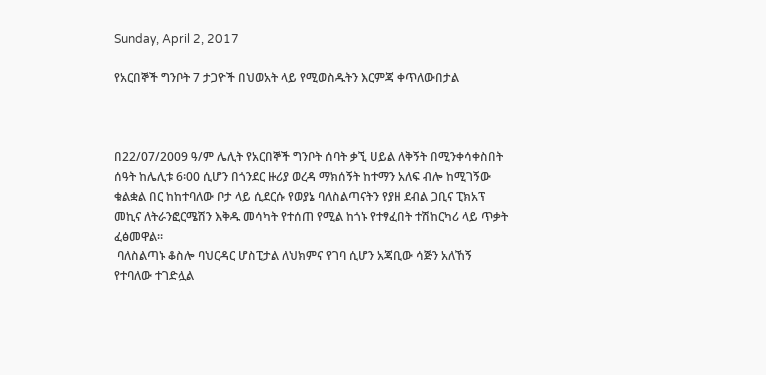Sunday, April 2, 2017

የአርበኞች ግንቦት 7 ታጋዮች በህወአት ላይ የሚወስዱትን እርምጃ ቀጥለውበታል



በ22/07/2009 ዓ/ም ሌሊት የአርበኞች ግንቦት ሰባት ቃኚ ሀይል ለቅኝት በሚንቀሳቀስበት ሰዓት ከሌሊቱ 6፡00 ሲሆን በጎንደር ዙሪያ ወረዳ ማክሰኝት ከተማን አለፍ ብሎ ከሚገኝው ቁልቋል በር ከከተባለው ቦታ ላይ ሲደርሱ የወያኔ ባለስልጣናትን የያዘ ደብል ጋቢና ፒክአፕ መኪና ለትራንፎርሜሽን እቅዱ መሳካት የተሰጠ የሚል ከጎኑ የተፃፈበት ተሽከርካሪ ላይ ጥቃት ፈፅመዋል።
 ባለስልጣኑ ቆስሎ ባህርዳር ሆስፒታል ለህክምና የገባ ሲሆን አጃቢው ሳጅን አለኸኝ የተባለው ተገድሏል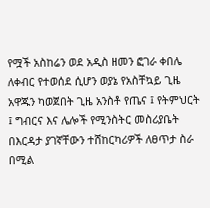የሟች አስከሬን ወደ አዲስ ዘመን ፎገራ ቀበሌ ለቀብር የተወሰደ ሲሆን ወያኔ የአስቸኳይ ጊዜ አዋጁን ካወጀበት ጊዜ አንስቶ የጤና ፤ የትምህርት ፤ ግብርና እና ሌሎች የሚንስትር መስሪያቤት በእርዳታ ያገኛቸውን ተሸከርካሪዎች ለፀጥታ ስራ በሚል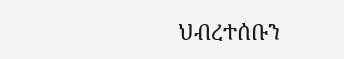ህብረተሰቡን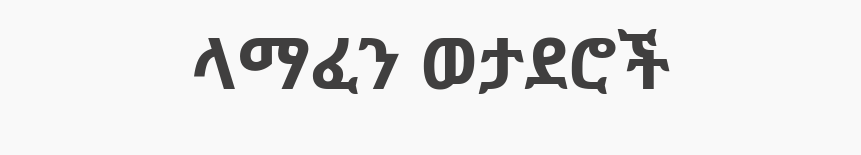ላማፈን ወታደሮች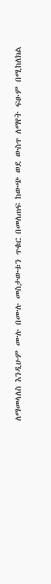ለማመላለስ እንዲሁም ሙሉ በሙሉ መስታውቱን ጥቁር በመለጠፍ ከውጭ ወደ ውስጥ ለማየት ፍፁም በሚከለክል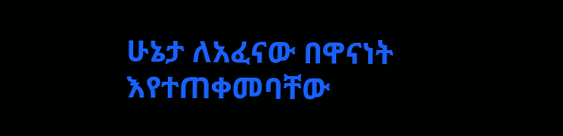ሁኔታ ለአፈናው በዋናነት እየተጠቀመባቸው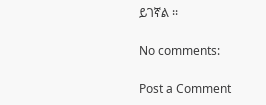ይገኛል ፡፡

No comments:

Post a Comment